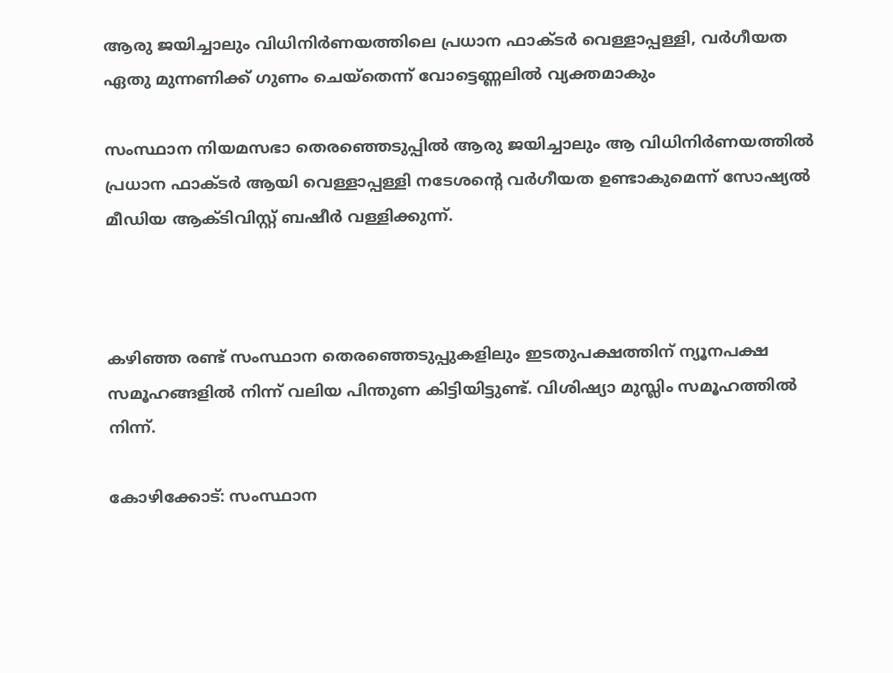ആരു ജയിച്ചാലും വിധിനിര്‍ണയത്തിലെ പ്രധാന ഫാക്ടര്‍ വെള്ളാപ്പള്ളി, വര്‍ഗീയത ഏതു മുന്നണിക്ക് ഗുണം ചെയ്‌തെന്ന് വോട്ടെണ്ണലില്‍ വ്യക്തമാകും

സംസ്ഥാന നിയമസഭാ തെരഞ്ഞെടുപ്പില്‍ ആരു ജയിച്ചാലും ആ വിധിനിര്‍ണയത്തില്‍ പ്രധാന ഫാക്ടര്‍ ആയി വെള്ളാപ്പള്ളി നടേശന്റെ വര്‍ഗീയത ഉണ്ടാകുമെന്ന് സോഷ്യല്‍ മീഡിയ ആക്ടിവിസ്റ്റ് ബഷീര്‍ വള്ളിക്കുന്ന്.



കഴിഞ്ഞ രണ്ട് സംസ്ഥാന തെരഞ്ഞെടുപ്പുകളിലും ഇടതുപക്ഷത്തിന് ന്യൂനപക്ഷ സമൂഹങ്ങളില്‍ നിന്ന് വലിയ പിന്തുണ കിട്ടിയിട്ടുണ്ട്. വിശിഷ്യാ മുസ്ലിം സമൂഹത്തില്‍ നിന്ന്.

കോഴിക്കോട്: സംസ്ഥാന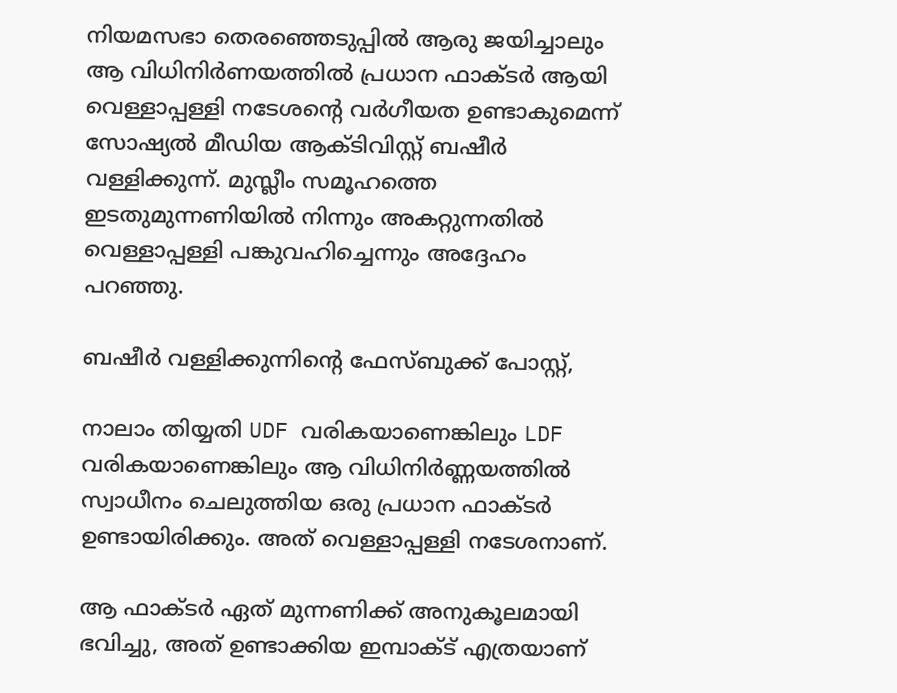നിയമസഭാ തെരഞ്ഞെടുപ്പില്‍ ആരു ജയിച്ചാലും ആ വിധിനിര്‍ണയത്തില്‍ പ്രധാന ഫാക്ടര്‍ ആയി വെള്ളാപ്പള്ളി നടേശന്റെ വര്‍ഗീയത ഉണ്ടാകുമെന്ന് സോഷ്യല്‍ മീഡിയ ആക്ടിവിസ്റ്റ് ബഷീര്‍ വള്ളിക്കുന്ന്. മുസ്ലീം സമൂഹത്തെ ഇടതുമുന്നണിയില്‍ നിന്നും അകറ്റുന്നതില്‍ വെള്ളാപ്പള്ളി പങ്കുവഹിച്ചെന്നും അദ്ദേഹം പറഞ്ഞു.

ബഷീര്‍ വള്ളിക്കുന്നിന്റെ ഫേസ്ബുക്ക് പോസ്റ്റ്,

നാലാം തിയ്യതി UDF വരികയാണെങ്കിലും LDF വരികയാണെങ്കിലും ആ വിധിനിര്‍ണ്ണയത്തില്‍ സ്വാധീനം ചെലുത്തിയ ഒരു പ്രധാന ഫാക്ടര്‍ ഉണ്ടായിരിക്കും. അത് വെള്ളാപ്പള്ളി നടേശനാണ്.

ആ ഫാക്ടര്‍ ഏത് മുന്നണിക്ക് അനുകൂലമായി ഭവിച്ചു, അത് ഉണ്ടാക്കിയ ഇമ്പാക്ട് എത്രയാണ്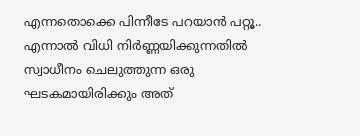എന്നതൊക്കെ പിന്നീടേ പറയാന്‍ പറ്റൂ.. എന്നാല്‍ വിധി നിര്‍ണ്ണയിക്കുന്നതില്‍ സ്വാധീനം ചെലുത്തുന്ന ഒരു ഘടകമായിരിക്കും അത്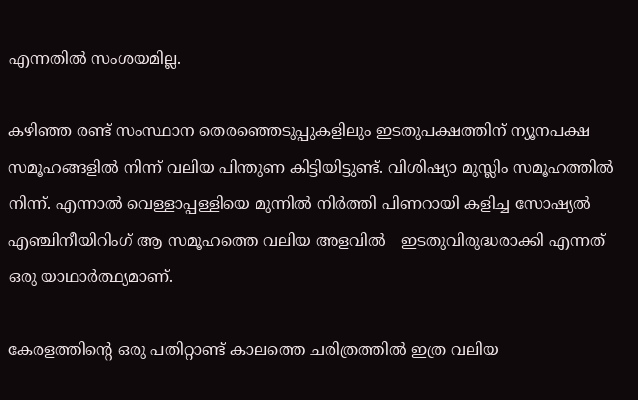എന്നതില്‍ സംശയമില്ല.

കഴിഞ്ഞ രണ്ട് സംസ്ഥാന തെരഞ്ഞെടുപ്പുകളിലും ഇടതുപക്ഷത്തിന് ന്യൂനപക്ഷ സമൂഹങ്ങളില്‍ നിന്ന് വലിയ പിന്തുണ കിട്ടിയിട്ടുണ്ട്. വിശിഷ്യാ മുസ്ലിം സമൂഹത്തില്‍ നിന്ന്. എന്നാല്‍ വെള്ളാപ്പള്ളിയെ മുന്നില്‍ നിര്‍ത്തി പിണറായി കളിച്ച സോഷ്യല്‍ എഞ്ചിനീയിറിംഗ് ആ സമൂഹത്തെ വലിയ അളവില്‍   ഇടതുവിരുദ്ധരാക്കി എന്നത് ഒരു യാഥാര്‍ത്ഥ്യമാണ്.

കേരളത്തിന്റെ ഒരു പതിറ്റാണ്ട് കാലത്തെ ചരിത്രത്തില്‍ ഇത്ര വലിയ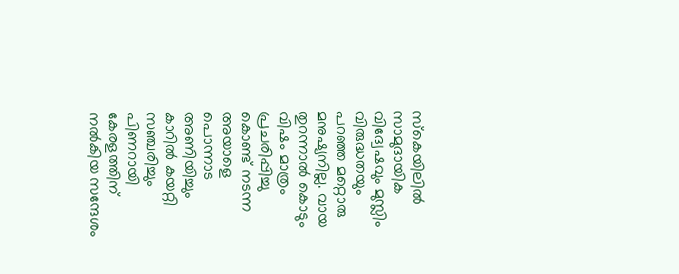സ്‌കെയിലില്‍  സാമുദായിക വിദ്വേഷവും മുസ്ലിം വിരുദ്ധതയും പറഞ്ഞ മറ്റൊരു മനുഷ്യനില്ല. വായ തുറന്നാല്‍ കൊടും വിഷം മാത്രം പ്രചരിപ്പിച്ചു കൊണ്ട് നടന്ന അയാളെ പൊന്നാട അണിയിച്ചും കാറില്‍ കയറ്റി സഞ്ചരിച്ചും പിണറായി കേരളത്തിന് നല്‍കിയ സന്ദേശം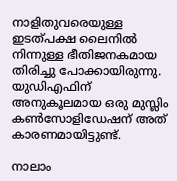നാളിതുവരെയുള്ള ഇടത്പക്ഷ ലൈനില്‍ നിന്നുള്ള ഭീതിജനകമായ തിരിച്ചു പോക്കായിരുന്നു. യുഡിഎഫിന് അനുകൂലമായ ഒരു മുസ്ലിം കണ്‍സോളിഡേഷന് അത് കാരണമായിട്ടുണ്ട്.

നാലാം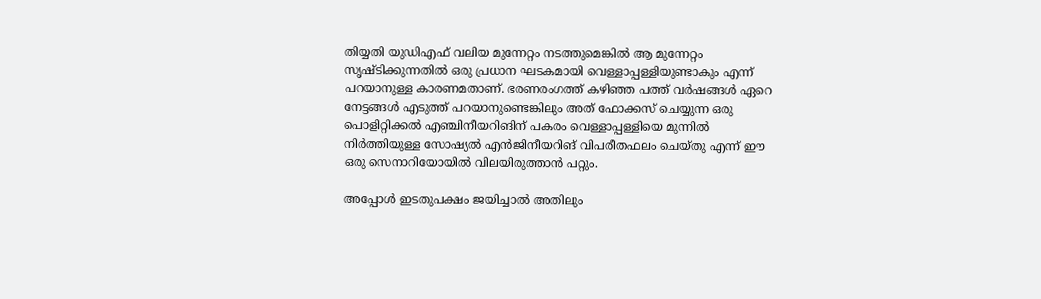തിയ്യതി യുഡിഎഫ് വലിയ മുന്നേറ്റം നടത്തുമെങ്കില്‍ ആ മുന്നേറ്റം സൃഷ്ടിക്കുന്നതില്‍ ഒരു പ്രധാന ഘടകമായി വെള്ളാപ്പള്ളിയുണ്ടാകും എന്ന് പറയാനുള്ള കാരണമതാണ്. ഭരണരംഗത്ത് കഴിഞ്ഞ പത്ത് വര്‍ഷങ്ങള്‍ ഏറെ നേട്ടങ്ങള്‍ എടുത്ത് പറയാനുണ്ടെങ്കിലും അത് ഫോക്കസ് ചെയ്യുന്ന ഒരു പൊളിറ്റിക്കല്‍ എഞ്ചിനീയറിങിന് പകരം വെള്ളാപ്പള്ളിയെ മുന്നില്‍ നിര്‍ത്തിയുള്ള സോഷ്യല്‍ എന്‍ജിനീയറിങ് വിപരീതഫലം ചെയ്തു എന്ന് ഈ ഒരു സെനാറിയോയില്‍ വിലയിരുത്താന്‍ പറ്റും.

അപ്പോള്‍ ഇടതുപക്ഷം ജയിച്ചാല്‍ അതിലും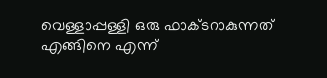വെള്ളാപ്പള്ളി ഒരു ഫാക്ടറാകുന്നത് എങ്ങിനെ എന്ന്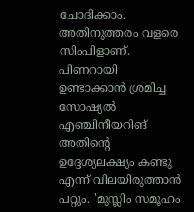ചോദിക്കാം. അതിനുത്തരം വളരെ സിംപിളാണ്. പിണറായി ഉണ്ടാക്കാന്‍ ശ്രമിച്ച സോഷ്യല്‍ എഞ്ചിനീയറിങ് അതിന്റെ ഉദ്ദേശ്യലക്ഷ്യം കണ്ടു എന്ന് വിലയിരുത്താന്‍ പറ്റും. 'മുസ്ലിം സമൂഹം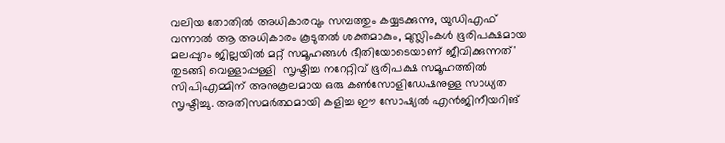വലിയ തോതില്‍ അധികാരവും സമ്പത്തും കയ്യടക്കുന്നു, യുഡിഎഫ് വന്നാല്‍ ആ അധികാരം കൂടുതല്‍ ശക്തമാകും, മുസ്ലിംകള്‍ ഭൂരിപക്ഷമായ മലപ്പുറം ജില്ലയില്‍ മറ്റ് സമൂഹങ്ങള്‍ ഭീതിയോടെയാണ് ജീവിക്കുന്നത്' തുടങ്ങി വെള്ളാപ്പള്ളി  സൃഷ്ടിച്ച നറേറ്റിവ് ഭൂരിപക്ഷ സമൂഹത്തില്‍ സിപിഎമ്മിന് അനുകൂലമായ ഒരു കണ്‍സോളിഡേഷനുള്ള സാധ്യത സൃഷ്ടിച്ചു. അതിസമര്‍ത്ഥമായി കളിച്ച ഈ സോഷ്യല്‍ എന്‍ജിനീയറിങ്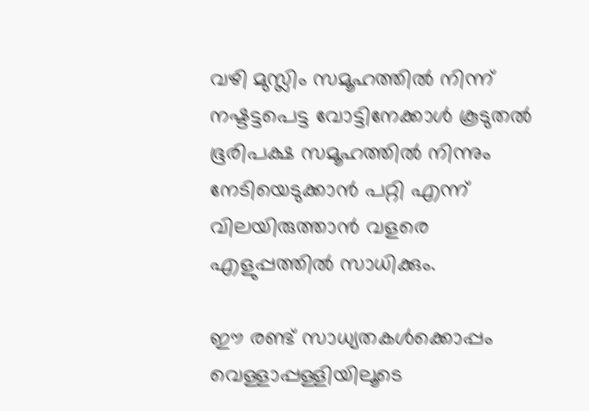വഴി മുസ്ലിം സമൂഹത്തില്‍ നിന്ന് നഷ്ടട്ടപെട്ട വോട്ടിനേക്കാള്‍ കൂടുതല്‍ ഭൂരിപക്ഷ സമൂഹത്തില്‍ നിന്നും നേടിയെടുക്കാന്‍ പറ്റി എന്ന് വിലയിരുത്താന്‍ വളരെ എളുപ്പത്തില്‍ സാധിക്കും.

ഈ രണ്ട് സാധ്യതകള്‍ക്കൊപ്പം വെള്ളാപ്പള്ളിയിലൂടെ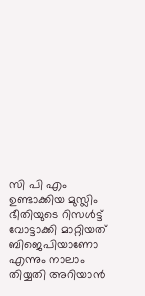സി പി എം ഉണ്ടാക്കിയ മുസ്ലിം ഭീതിയുടെ റിസള്‍ട്ട്  വോട്ടാക്കി മാറ്റിയത് ബിജെപിയാണോ എന്നും നാലാം തിയ്യതി അറിയാന്‍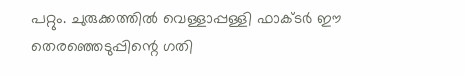പറ്റും. ചുരുക്കത്തില്‍ വെള്ളാപ്പള്ളി ഫാക്ടര്‍ ഈ തെരഞ്ഞെടുപ്പിന്റെ ഗതി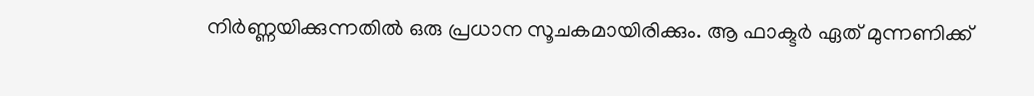നിര്‍ണ്ണയിക്കുന്നതില്‍ ഒരു പ്രധാന സൂചകമായിരിക്കും. ആ ഫാക്ടര്‍ ഏത് മുന്നണിക്ക്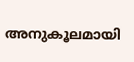അനുകൂലമായി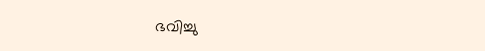ഭവിച്ചു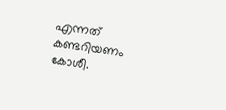എന്നത് കണ്ടറിയണം കോശീ.